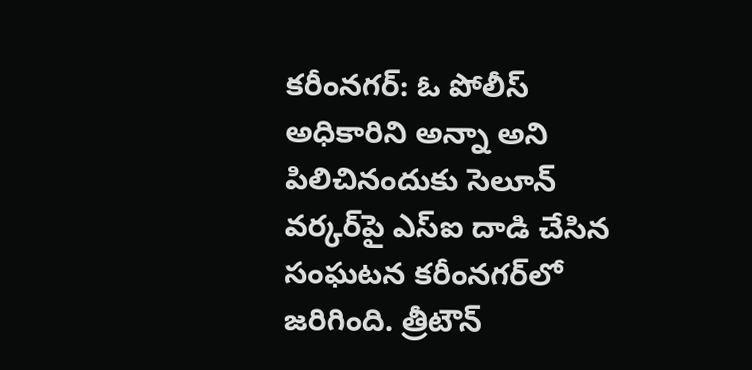కరీంనగర్: ఓ పోలీస్ అధికారిని అన్నా అని పిలిచినందుకు సెలూన్ వర్కర్‌పై ఎస్‌ఐ దాడి చేసిన సంఘటన కరీంనగర్‌లో జరిగింది. త్రీటౌన్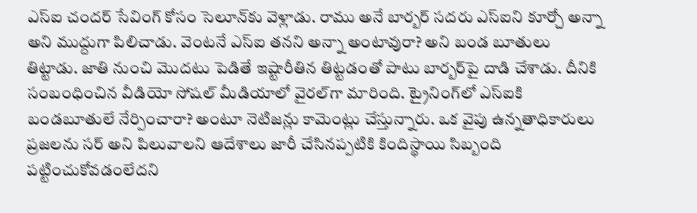ఎస్‌ఐ చందర్ సేవింగ్ కోసం సెలూన్‌కు వెళ్లాడు. రాము అనే బార్బర్ సదరు ఎస్‌ఐని కూర్చో అన్నా అని ముద్దుగా పిలిచాడు. వెంటనే ఎస్‌ఐ తనని అన్నా అంటావురా? అని బండ బూతులు తిట్టాడు. జాతి నుంచి మొదటు పెడితే ఇష్టారీతిన తిట్టడంతో పాటు బార్బర్‌పై దాడి చేశాడు. దీనికి సంబంధించిన వీడియో సోషల్ మీడియాలో వైరల్‌గా మారింది. ట్రైనింగ్‌లో ఎస్‌ఐకి బండబూతులే నేర్పించారా? అంటూ నెటిజన్లు కామెంట్లు చేస్తున్నారు. ఒక వైపు ఉన్నతాధికారులు ప్రజలను సర్ అని పిలువాలని ఆదేశాలు జారీ చేసినప్పటికి కిందిస్థాయి సిబ్బంది పట్టించుకోవడంలేదని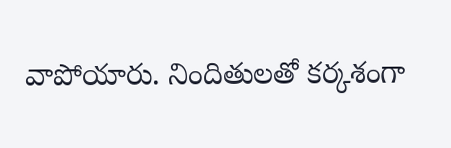వాపోయారు. నిందితులతో కర్కశంగా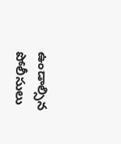ఉండాల్సిన పోలీసులు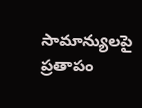సామాన్యులపై ప్రతాపం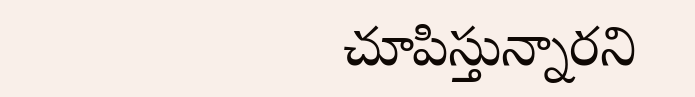చూపిస్తున్నారని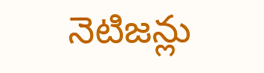నెటిజన్లు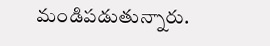మండిపడుతున్నారు.